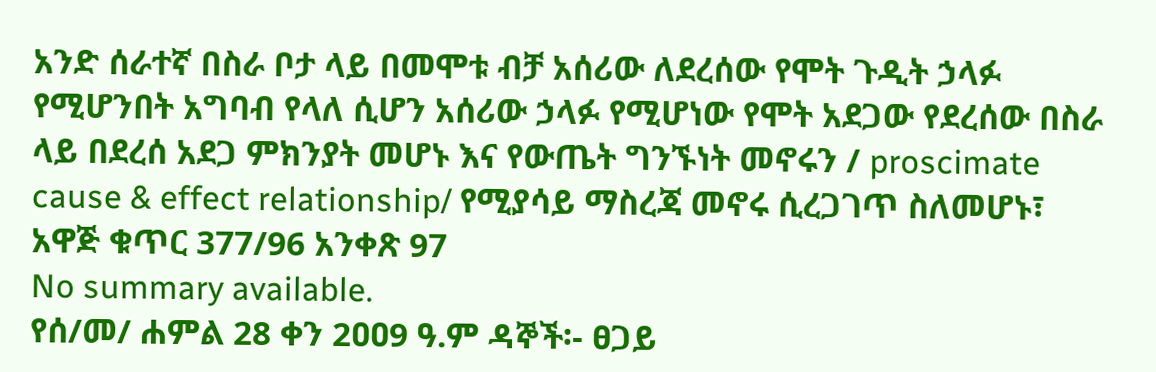አንድ ሰራተኛ በስራ ቦታ ላይ በመሞቱ ብቻ አሰሪው ለደረሰው የሞት ጉዲት ኃላፉ የሚሆንበት አግባብ የላለ ሲሆን አሰሪው ኃላፉ የሚሆነው የሞት አደጋው የደረሰው በስራ ላይ በደረሰ አደጋ ምክንያት መሆኑ እና የውጤት ግንኙነት መኖሩን / proscimate cause & effect relationship/ የሚያሳይ ማስረጃ መኖሩ ሲረጋገጥ ስለመሆኑ፣ አዋጅ ቁጥር 377/96 አንቀጽ 97
No summary available.
የሰ/መ/ ሐምል 28 ቀን 2ዐዐ9 ዓ.ም ዳኞች፡- ፀጋይ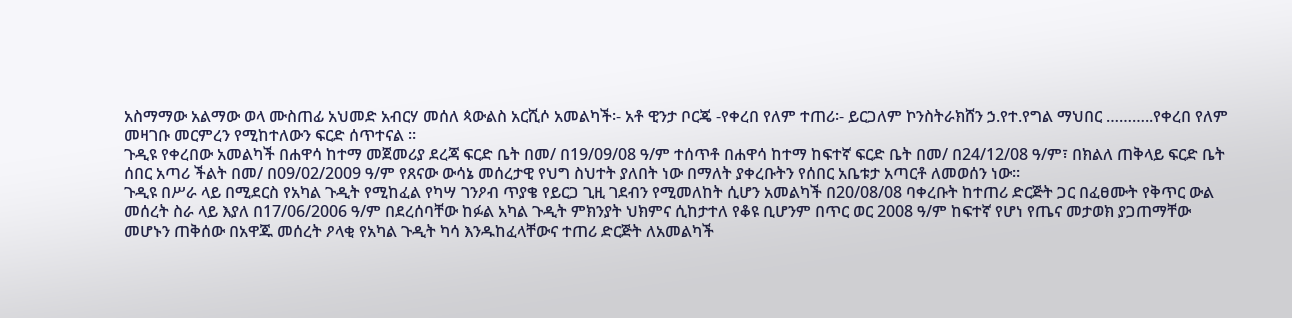አስማማው አልማው ወላ ሙስጠፊ አህመድ አብርሃ መሰለ ጳውልስ አርሺሶ አመልካች፡- አቶ ዊንታ ቦርጄ -የቀረበ የለም ተጠሪ፡- ይርጋለም ኮንስትራክሸን ኃ.የተ.የግል ማህበር ………..የቀረበ የለም መዛገቡ መርምረን የሚከተለውን ፍርድ ሰጥተናል ።
ጉዲዩ የቀረበው አመልካች በሐዋሳ ከተማ መጀመሪያ ደረጃ ፍርድ ቤት በመ/ በ19/09/08 ዓ/ም ተሰጥቶ በሐዋሳ ከተማ ከፍተኛ ፍርድ ቤት በመ/ በ24/12/08 ዓ/ም፣ በክልለ ጠቅላይ ፍርድ ቤት ሰበር አጣሪ ችልት በመ/ በ09/02/2009 ዓ/ም የጸናው ውሳኔ መሰረታዊ የህግ ስህተት ያለበት ነው በማለት ያቀረቡትን የሰበር አቤቱታ አጣርቶ ለመወሰን ነው።
ጉዲዩ በሥራ ላይ በሚደርስ የአካል ጉዲት የሚከፈል የካሣ ገንዖብ ጥያቄ የይርጋ ጊዚ ገደብን የሚመለከት ሲሆን አመልካች በ20/08/08 ባቀረቡት ከተጠሪ ድርጅት ጋር በፈፀሙት የቅጥር ውል መሰረት ስራ ላይ እያለ በ17/06/2006 ዓ/ም በደረሰባቸው ከፉል አካል ጉዲት ምክንያት ህክምና ሲከታተለ የቆዩ ቢሆንም በጥር ወር 2008 ዓ/ም ከፍተኛ የሆነ የጤና መታወክ ያጋጠማቸው መሆኑን ጠቅሰው በአዋጁ መሰረት ዖላቂ የአካል ጉዲት ካሳ እንዱከፈላቸውና ተጠሪ ድርጅት ለአመልካች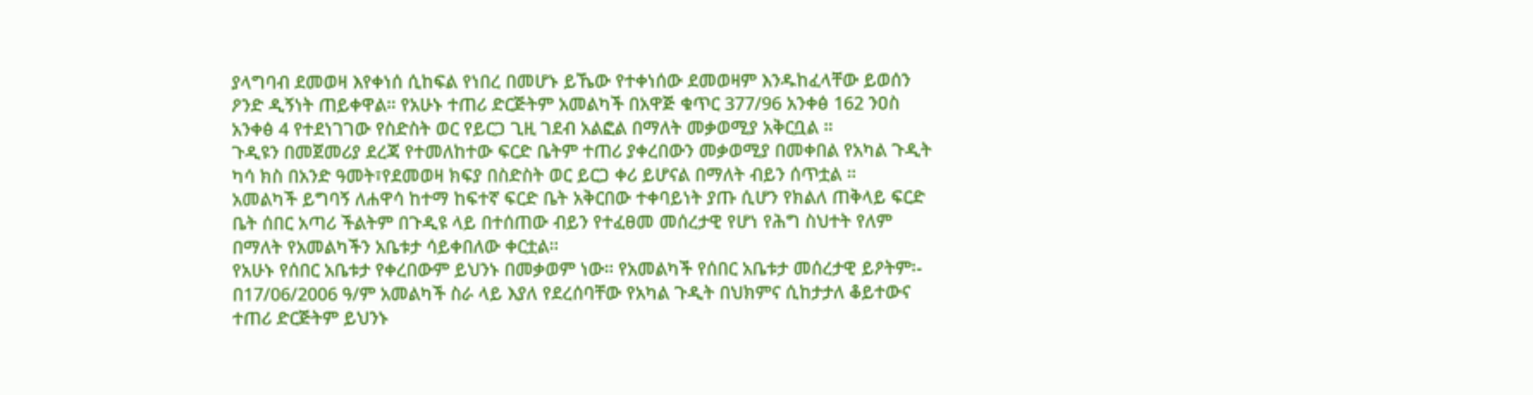ያላግባብ ደመወዛ እየቀነሰ ሲከፍል የነበረ በመሆኑ ይኼው የተቀነሰው ደመወዛም እንዱከፈላቸው ይወሰን ዖንድ ዲኝነት ጠይቀዋል። የአሁኑ ተጠሪ ድርጅትም አመልካች በአዋጅ ቁጥር 377/96 አንቀፅ 162 ንዐስ አንቀፅ 4 የተደነገገው የስድስት ወር የይርጋ ጊዚ ገደብ አልፎል በማለት መቃወሚያ አቅርቧል ።
ጉዲዩን በመጀመሪያ ደረጃ የተመለከተው ፍርድ ቤትም ተጠሪ ያቀረበውን መቃወሚያ በመቀበል የአካል ጉዲት ካሳ ክስ በአንድ ዓመት፣የደመወዛ ክፍያ በስድስት ወር ይርጋ ቀሪ ይሆናል በማለት ብይን ሰጥቷል ።
አመልካች ይግባኝ ለሐዋሳ ከተማ ከፍተኛ ፍርድ ቤት አቅርበው ተቀባይነት ያጡ ሲሆን የክልለ ጠቅላይ ፍርድ ቤት ሰበር አጣሪ ችልትም በጉዲዩ ላይ በተሰጠው ብይን የተፈፀመ መሰረታዊ የሆነ የሕግ ስህተት የለም በማለት የአመልካችን አቤቱታ ሳይቀበለው ቀርቷል።
የአሁኑ የሰበር አቤቱታ የቀረበውም ይህንኑ በመቃወም ነው። የአመልካች የሰበር አቤቱታ መሰረታዊ ይዖትም፡- በ17/06/2006 ዓ/ም አመልካች ስራ ላይ እያለ የደረሰባቸው የአካል ጉዲት በህክምና ሲከታታለ ቆይተውና ተጠሪ ድርጅትም ይህንኑ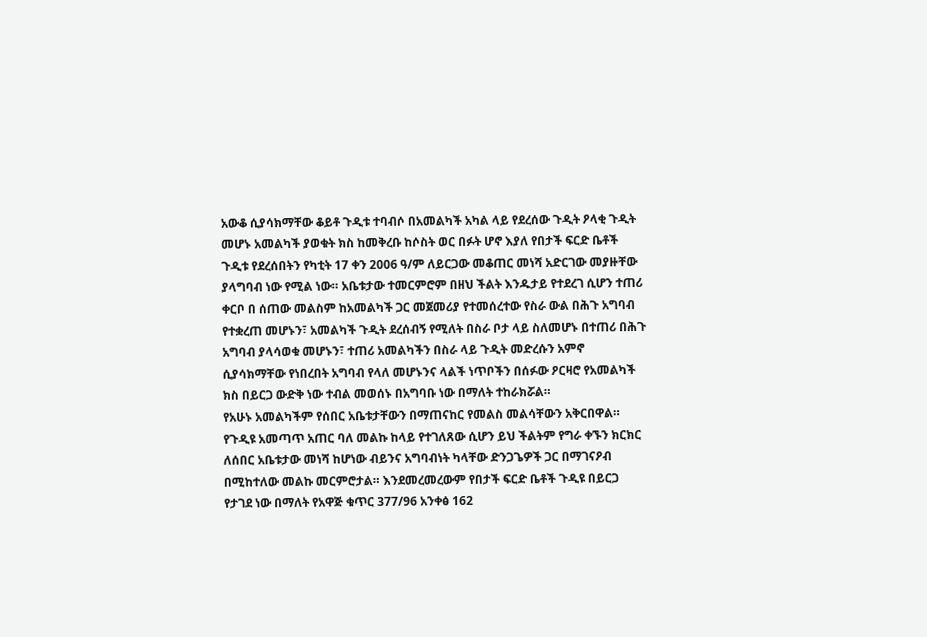አውቆ ሲያሳክማቸው ቆይቶ ጉዲቱ ተባብሶ በአመልካች አካል ላይ የደረሰው ጉዲት ዖላቂ ጉዲት መሆኑ አመልካች ያወቁት ክስ ከመቅረቡ ከሶስት ወር በፉት ሆኖ እያለ የበታች ፍርድ ቤቶች ጉዲቱ የደረሰበትን የካቲት 17 ቀን 2006 ዓ/ም ለይርጋው መቆጠር መነሻ አድርገው መያዙቸው ያላግባብ ነው የሚል ነው። አቤቱታው ተመርምሮም በዘህ ችልት እንዱታይ የተደረገ ሲሆን ተጠሪ ቀርቦ በ ሰጠው መልስም ከአመልካች ጋር መጀመሪያ የተመሰረተው የስራ ውል በሕጉ አግባብ የተቋረጠ መሆኑን፣ አመልካች ጉዲት ደረሰብኝ የሚለት በስራ ቦታ ላይ ስለመሆኑ በተጠሪ በሕጉ አግባብ ያላሳወቁ መሆኑን፣ ተጠሪ አመልካችን በስራ ላይ ጉዲት መድረሱን አምኖ ሲያሳክማቸው የነበረበት አግባብ የላለ መሆኑንና ላልች ነጥቦችን በሰፉው ዖርዛሮ የአመልካች ክስ በይርጋ ውድቅ ነው ተብል መወሰኑ በአግባቡ ነው በማለት ተከራክሯል።
የአሁኑ አመልካችም የሰበር አቤቱታቸውን በማጠናከር የመልስ መልሳቸውን አቅርበዋል።
የጉዲዩ አመጣጥ አጠር ባለ መልኩ ከላይ የተገለጸው ሲሆን ይህ ችልትም የግራ ቀኙን ክርክር ለሰበር አቤቱታው መነሻ ከሆነው ብይንና አግባብነት ካላቸው ድንጋጌዎች ጋር በማገናዖብ በሚከተለው መልኩ መርምሮታል። እንደመረመረውም የበታች ፍርድ ቤቶች ጉዲዩ በይርጋ የታገደ ነው በማለት የአዋጅ ቁጥር 377/96 አንቀፅ 162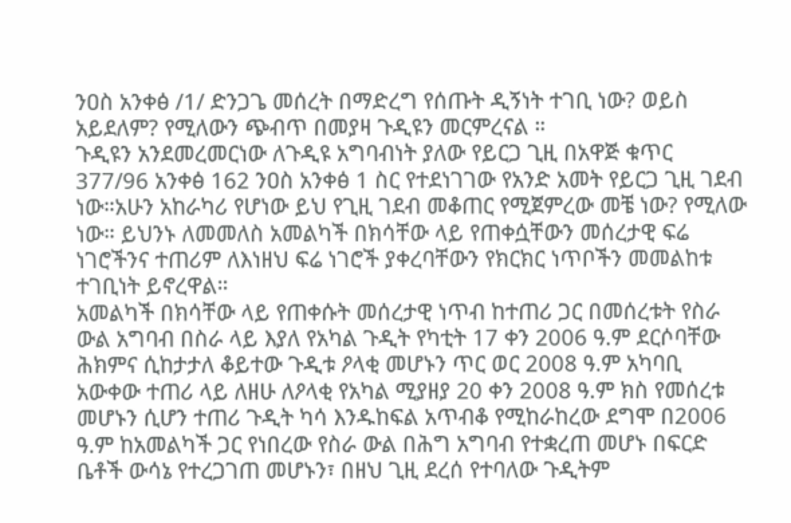ንዐስ አንቀፅ /1/ ድንጋጌ መሰረት በማድረግ የሰጡት ዲኝነት ተገቢ ነው? ወይስ አይደለም? የሚለውን ጭብጥ በመያዛ ጉዲዩን መርምረናል ።
ጉዲዩን አንደመረመርነው ለጉዲዩ አግባብነት ያለው የይርጋ ጊዚ በአዋጅ ቁጥር 377/96 አንቀፅ 162 ንዐስ አንቀፅ 1 ስር የተደነገገው የአንድ አመት የይርጋ ጊዚ ገደብ ነው።አሁን አከራካሪ የሆነው ይህ የጊዚ ገደብ መቆጠር የሚጀምረው መቼ ነው? የሚለው ነው። ይህንኑ ለመመለስ አመልካች በክሳቸው ላይ የጠቀሷቸውን መሰረታዊ ፍሬ ነገሮችንና ተጠሪም ለእነዘህ ፍሬ ነገሮች ያቀረባቸውን የክርክር ነጥቦችን መመልከቱ ተገቢነት ይኖረዋል።
አመልካች በክሳቸው ላይ የጠቀሱት መሰረታዊ ነጥብ ከተጠሪ ጋር በመሰረቱት የስራ ውል አግባብ በስራ ላይ እያለ የአካል ጉዲት የካቲት 17 ቀን 2006 ዓ.ም ደርሶባቸው ሕክምና ሲከታታለ ቆይተው ጉዲቱ ዖላቂ መሆኑን ጥር ወር 2008 ዓ.ም አካባቢ አውቀው ተጠሪ ላይ ለዘሁ ለዖላቂ የአካል ሚያዘያ 20 ቀን 2008 ዓ.ም ክስ የመሰረቱ መሆኑን ሲሆን ተጠሪ ጉዲት ካሳ እንዱከፍል አጥብቆ የሚከራከረው ደግሞ በ2006 ዓ.ም ከአመልካች ጋር የነበረው የስራ ውል በሕግ አግባብ የተቋረጠ መሆኑ በፍርድ ቤቶች ውሳኔ የተረጋገጠ መሆኑን፣ በዘህ ጊዚ ደረሰ የተባለው ጉዲትም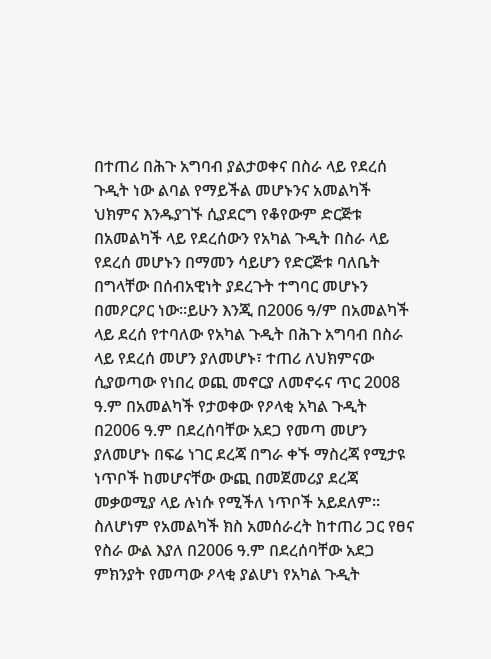በተጠሪ በሕጉ አግባብ ያልታወቀና በስራ ላይ የደረሰ ጉዲት ነው ልባል የማይችል መሆኑንና አመልካች ህክምና እንዱያገኙ ሲያደርግ የቆየውም ድርጅቱ በአመልካች ላይ የደረሰውን የአካል ጉዲት በስራ ላይ የደረሰ መሆኑን በማመን ሳይሆን የድርጅቱ ባለቤት በግላቸው በሰብአዊነት ያደረጉት ተግባር መሆኑን በመዖርዖር ነው።ይሁን እንጂ በ2006 ዓ/ም በአመልካች ላይ ደረሰ የተባለው የአካል ጉዲት በሕጉ አግባብ በስራ ላይ የደረሰ መሆን ያለመሆኑ፣ ተጠሪ ለህክምናው ሲያወጣው የነበረ ወጪ መኖርያ ለመኖሩና ጥር 2008 ዓ.ም በአመልካች የታወቀው የዖላቂ አካል ጉዲት በ2006 ዓ.ም በደረሰባቸው አደጋ የመጣ መሆን ያለመሆኑ በፍሬ ነገር ደረጃ በግራ ቀኙ ማስረጃ የሚታዩ ነጥቦች ከመሆናቸው ውጪ በመጀመሪያ ደረጃ መቃወሚያ ላይ ሉነሱ የሚችለ ነጥቦች አይደለም። ስለሆነም የአመልካች ክስ አመሰራረት ከተጠሪ ጋር የፀና የስራ ውል እያለ በ2006 ዓ.ም በደረሰባቸው አደጋ ምክንያት የመጣው ዖላቂ ያልሆነ የአካል ጉዲት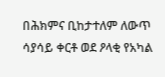በሕክምና ቢከታተለም ለውጥ ሳያሳይ ቀርቶ ወደ ዖላቂ የአካል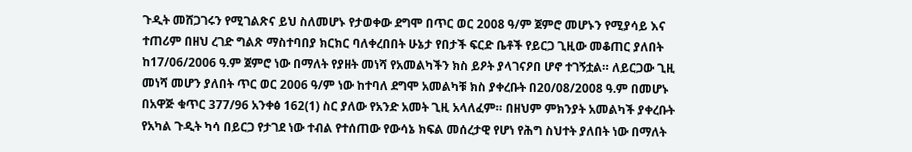ጉዲት መሸጋገሩን የሚገልጽና ይህ ስለመሆኑ የታወቀው ደግሞ በጥር ወር 2008 ዓ/ም ጀምሮ መሆኑን የሚያሳይ እና ተጠሪም በዘህ ረገድ ግልጽ ማስተባበያ ክርክር ባለቀረበበት ሁኔታ የበታች ፍርድ ቤቶች የይርጋ ጊዚው መቆጠር ያለበት ከ17/06/2006 ዓ.ም ጀምሮ ነው በማለት የያዘት መነሻ የአመልካችን ክስ ይዖት ያላገናዖበ ሆኖ ተገኝቷል። ለይርጋው ጊዚ መነሻ መሆን ያለበት ጥር ወር 2006 ዓ/ም ነው ከተባለ ደግሞ አመልካቹ ክስ ያቀረቡት በ20/08/2008 ዓ.ም በመሆኑ በአዋጅ ቁጥር 377/96 አንቀፅ 162(1) ስር ያለው የአንድ አመት ጊዚ አላለፈም። በዘህም ምክንያት አመልካች ያቀረቡት የአካል ጉዲት ካሳ በይርጋ የታገደ ነው ተብል የተሰጠው የውሳኔ ክፍል መሰረታዊ የሆነ የሕግ ስህተት ያለበት ነው በማለት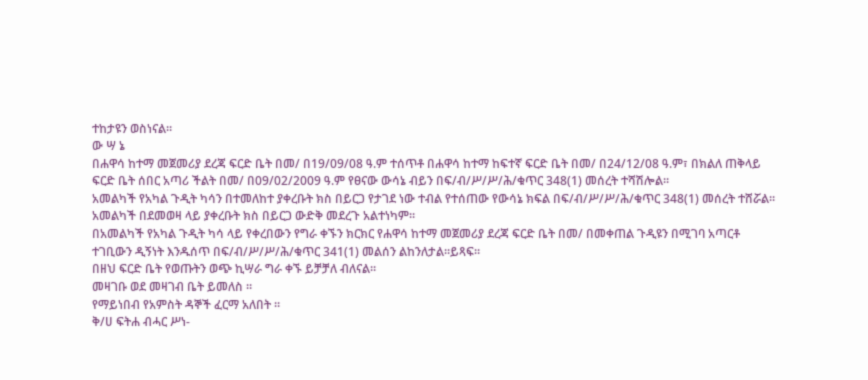ተከታዩን ወስነናል።
ው ሣ ኔ
በሐዋሳ ከተማ መጀመሪያ ደረጃ ፍርድ ቤት በመ/ በ19/09/08 ዓ.ም ተሰጥቶ በሐዋሳ ከተማ ከፍተኛ ፍርድ ቤት በመ/ በ24/12/08 ዓ.ም፣ በክልለ ጠቅላይ ፍርድ ቤት ሰበር አጣሪ ችልት በመ/ በ09/02/2009 ዓ.ም የፀናው ውሳኔ ብይን በፍ/ብ/ሥ/ሥ/ሕ/ቁጥር 348(1) መሰረት ተሻሽሎል።
አመልካች የአካል ጉዲት ካሳን በተመለከተ ያቀረቡት ክስ በይርጋ የታገደ ነው ተብል የተሰጠው የውሳኔ ክፍል በፍ/ብ/ሥ/ሥ/ሕ/ቁጥር 348(1) መሰረት ተሸሯል። አመልካች በደመወዛ ላይ ያቀረቡት ክስ በይርጋ ውድቅ መደረጉ አልተነካም።
በአመልካች የአካል ጉዲት ካሳ ላይ የቀረበውን የግራ ቀኙን ክርክር የሐዋሳ ከተማ መጀመሪያ ደረጃ ፍርድ ቤት በመ/ በመቀጠል ጉዲዩን በሚገባ አጣርቶ ተገቢውን ዲኝነት እንዱሰጥ በፍ/ብ/ሥ/ሥ/ሕ/ቁጥር 341(1) መልሰን ልከንለታል።ይጻፍ።
በዘህ ፍርድ ቤት የወጡትን ወጭ ኪሣራ ግራ ቀኙ ይቻቻለ ብለናል።
መዛገቡ ወደ መዛገብ ቤት ይመለስ ።
የማይነበብ የአምስት ዳኞች ፈርማ አለበት ።
ቅ/ሀ ፍትሐ ብሓር ሥነ-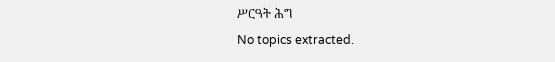ሥርዓት ሕግ
No topics extracted.